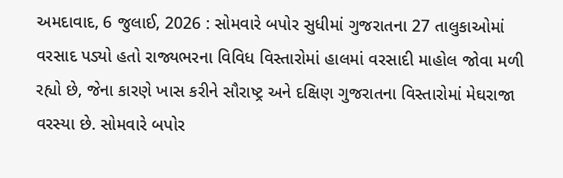અમદાવાદ, 6 જુલાઈ, 2026 : સોમવારે બપોર સુધીમાં ગુજરાતના 27 તાલુકાઓમાં વરસાદ પડ્યો હતો રાજ્યભરના વિવિધ વિસ્તારોમાં હાલમાં વરસાદી માહોલ જોવા મળી રહ્યો છે, જેના કારણે ખાસ કરીને સૌરાષ્ટ્ર અને દક્ષિણ ગુજરાતના વિસ્તારોમાં મેઘરાજા વરસ્યા છે. સોમવારે બપોર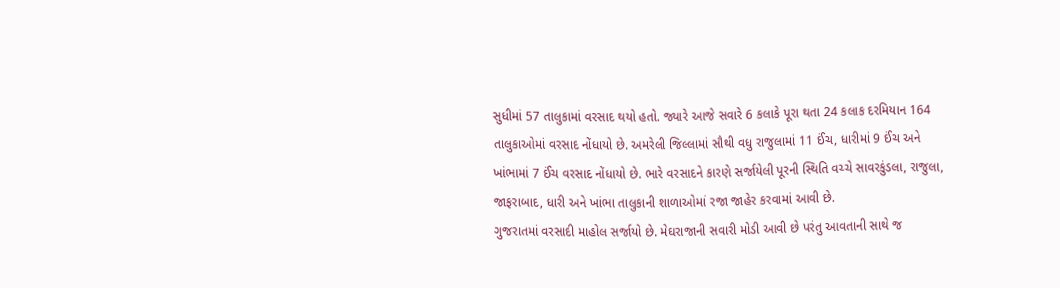સુધીમાં 57 તાલુકામાં વરસાદ થયો હતો. જ્યારે આજે સવારે 6 કલાકે પૂરા થતા 24 કલાક દરમિયાન 164 તાલુકાઓમાં વરસાદ નોંધાયો છે. અમરેલી જિલ્લામાં સૌથી વધુ રાજુલામાં 11 ઈંચ, ધારીમાં 9 ઈંચ અને ખાંભામાં 7 ઈંચ વરસાદ નોંધાયો છે. ભારે વરસાદને કારણે સર્જાયેલી પૂરની સ્થિતિ વચ્ચે સાવરકુંડલા, રાજુલા, જાફરાબાદ, ધારી અને ખાંભા તાલુકાની શાળાઓમાં રજા જાહેર કરવામાં આવી છે.
ગુજરાતમાં વરસાદી માહોલ સર્જાયો છે. મેઘરાજાની સવારી મોડી આવી છે પરંતુ આવતાની સાથે જ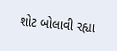શોટ બોલાવી રહ્યા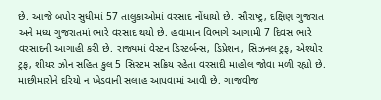છે. આજે બપોર સુધીમાં 57 તાલુકાઓમાં વરસાદ નોંધાયો છે. સૌરાષ્ટ્ર, દક્ષિણ ગુજરાત અને મધ્ય ગુજરાતમાં ભારે વરસાદ થયો છે. હવામાન વિભાગે આગામી 7 દિવસ ભારે વરસાદની આગાહી કરી છે. રાજ્યમાં વેસ્ટન ડિસ્ટર્બન્સ, ડિપ્રેશન, સિઝનલ ટ્રફ, એશ્યોર ટ્રફ, શીયર ઝોન સહિત કુલ 5 સિસ્ટમ સક્રિય રહેતા વરસાદી માહોલ જોવા મળી રહ્યો છે. માછીમારોને દરિયો ન ખેડવાની સલાહ આપવામાં આવી છે. ગાજવીજ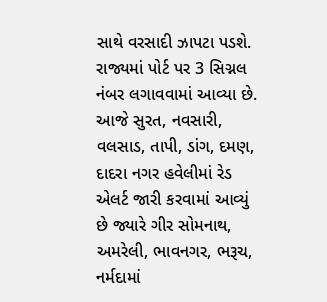સાથે વરસાદી ઝાપટા પડશે. રાજ્યમાં પોર્ટ પર 3 સિગ્નલ નંબર લગાવવામાં આવ્યા છે. આજે સુરત, નવસારી, વલસાડ, તાપી, ડાંગ, દમણ, દાદરા નગર હવેલીમાં રેડ એલર્ટ જારી કરવામાં આવ્યું છે જ્યારે ગીર સોમનાથ, અમરેલી, ભાવનગર, ભરૂચ, નર્મદામાં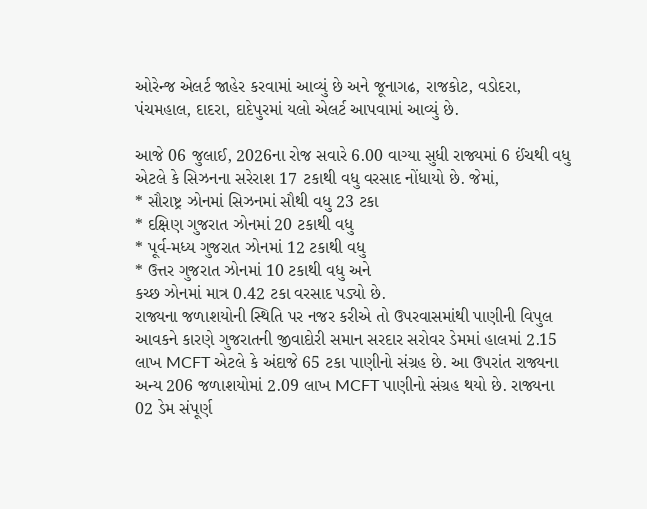ઓરેન્જ એલર્ટ જાહેર કરવામાં આવ્યું છે અને જૂનાગઢ, રાજકોટ, વડોદરા, પંચમહાલ, દાદરા, દાદેપુરમાં યલો એલર્ટ આપવામાં આવ્યું છે.

આજે 06 જુલાઈ, 2026ના રોજ સવારે 6.00 વાગ્યા સુધી રાજ્યમાં 6 ઈંચથી વધુ એટલે કે સિઝનના સરેરાશ 17 ટકાથી વધુ વરસાદ નોંધાયો છે. જેમાં,
* સૌરાષ્ટ્ર ઝોનમાં સિઝનમાં સૌથી વધુ 23 ટકા
* દક્ષિણ ગુજરાત ઝોનમાં 20 ટકાથી વધુ
* પૂર્વ-મધ્ય ગુજરાત ઝોનમાં 12 ટકાથી વધુ
* ઉત્તર ગુજરાત ઝોનમાં 10 ટકાથી વધુ અને
કચ્છ ઝોનમાં માત્ર 0.42 ટકા વરસાદ પડ્યો છે.
રાજ્યના જળાશયોની સ્થિતિ પર નજર કરીએ તો ઉપરવાસમાંથી પાણીની વિપુલ આવકને કારણે ગુજરાતની જીવાદોરી સમાન સરદાર સરોવર ડેમમાં હાલમાં 2.15 લાખ MCFT એટલે કે અંદાજે 65 ટકા પાણીનો સંગ્રહ છે. આ ઉપરાંત રાજ્યના અન્ય 206 જળાશયોમાં 2.09 લાખ MCFT પાણીનો સંગ્રહ થયો છે. રાજ્યના 02 ડેમ સંપૂર્ણ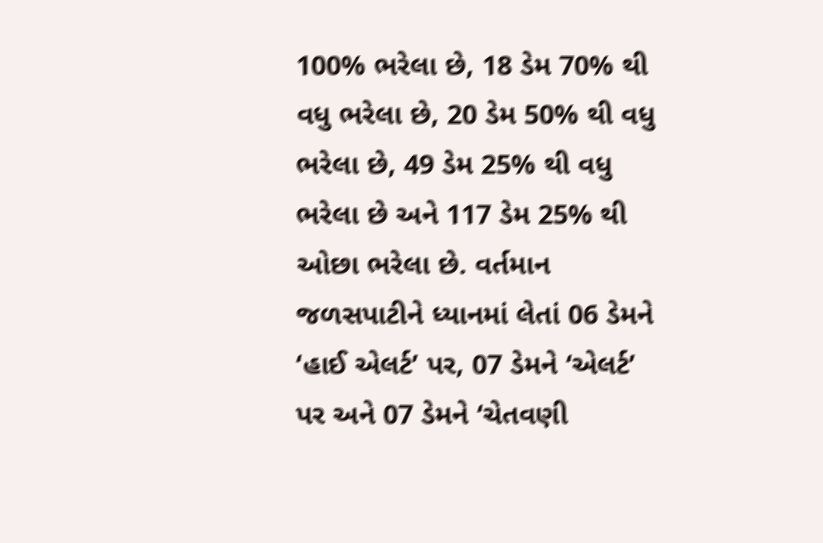100% ભરેલા છે, 18 ડેમ 70% થી વધુ ભરેલા છે, 20 ડેમ 50% થી વધુ ભરેલા છે, 49 ડેમ 25% થી વધુ ભરેલા છે અને 117 ડેમ 25% થી ઓછા ભરેલા છે. વર્તમાન જળસપાટીને ધ્યાનમાં લેતાં 06 ડેમને ‘હાઈ એલર્ટ’ પર, 07 ડેમને ‘એલર્ટ’ પર અને 07 ડેમને ‘ચેતવણી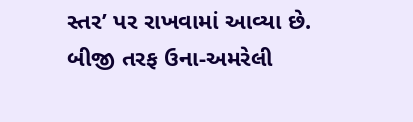સ્તર’ પર રાખવામાં આવ્યા છે.
બીજી તરફ ઉના-અમરેલી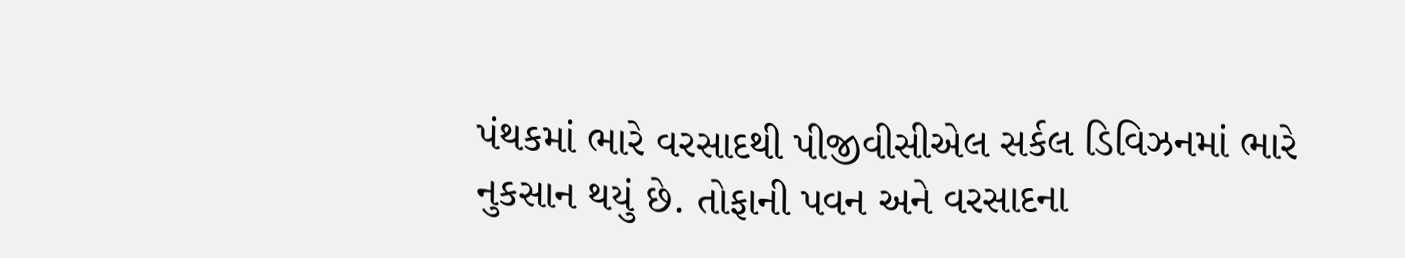પંથકમાં ભારે વરસાદથી પીજીવીસીએલ સર્કલ ડિવિઝનમાં ભારે નુકસાન થયું છે. તોફાની પવન અને વરસાદના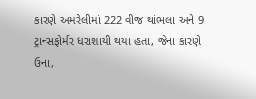કારણે અમરેલીમાં 222 વીજ થાંભલા અને 9 ટ્રાન્સફોર્મર ધરાશાયી થયા હતા, જેના કારણે ઉના,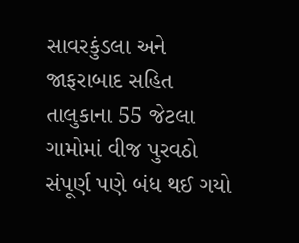સાવરકુંડલા અને જાફરાબાદ સહિત તાલુકાના 55 જેટલા ગામોમાં વીજ પુરવઠો સંપૂર્ણ પણે બંધ થઈ ગયો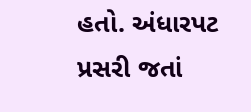હતો. અંધારપટ પ્રસરી જતાં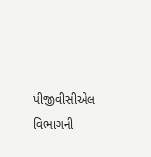પીજીવીસીએલ વિભાગની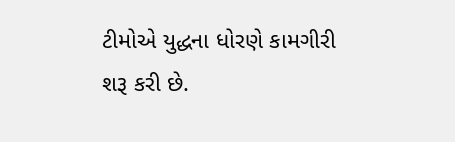ટીમોએ યુદ્ધના ધોરણે કામગીરી શરૂ કરી છે.